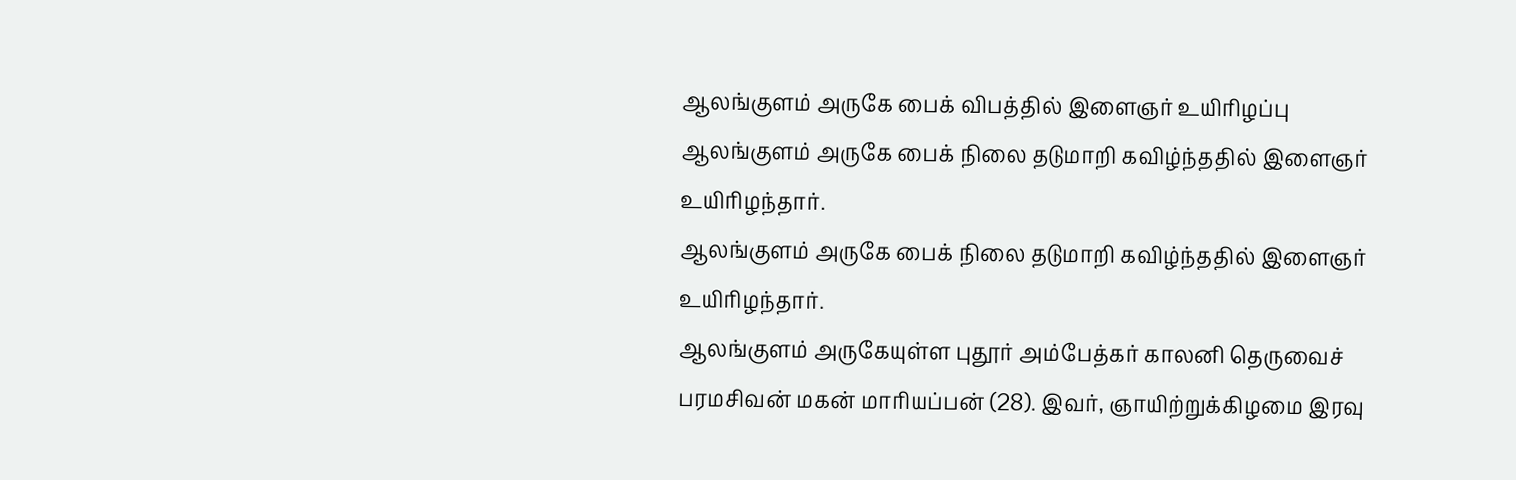ஆலங்குளம் அருகே பைக் விபத்தில் இளைஞர் உயிரிழப்பு
ஆலங்குளம் அருகே பைக் நிலை தடுமாறி கவிழ்ந்ததில் இளைஞர் உயிரிழந்தார்.
ஆலங்குளம் அருகே பைக் நிலை தடுமாறி கவிழ்ந்ததில் இளைஞர் உயிரிழந்தார்.
ஆலங்குளம் அருகேயுள்ள புதூர் அம்பேத்கர் காலனி தெருவைச் பரமசிவன் மகன் மாரியப்பன் (28). இவர், ஞாயிற்றுக்கிழமை இரவு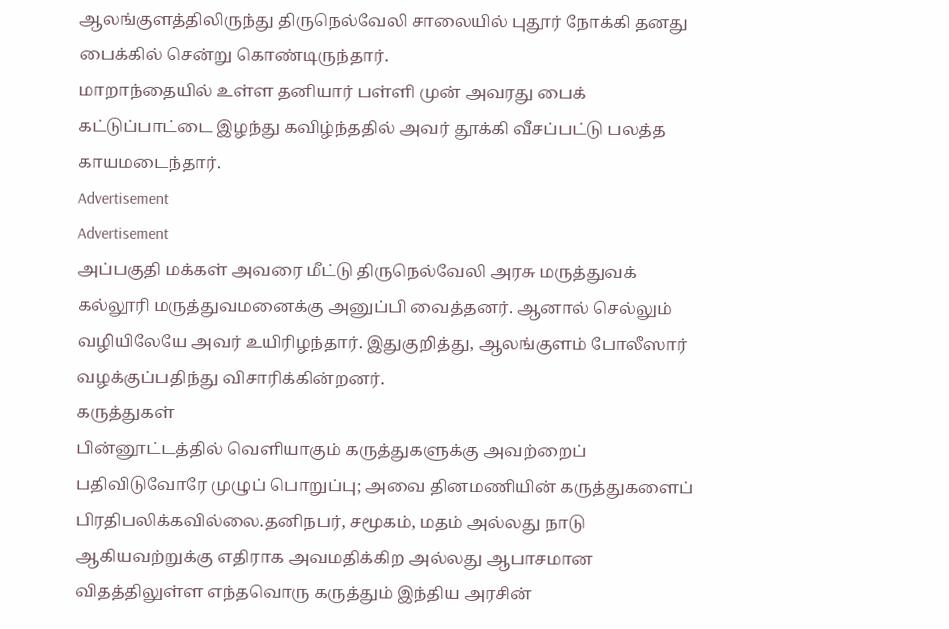ஆலங்குளத்திலிருந்து திருநெல்வேலி சாலையில் புதூர் நோக்கி தனது பைக்கில் சென்று கொண்டிருந்தார்.
மாறாந்தையில் உள்ள தனியார் பள்ளி முன் அவரது பைக் கட்டுப்பாட்டை இழந்து கவிழ்ந்ததில் அவர் தூக்கி வீசப்பட்டு பலத்த காயமடைந்தார்.
Advertisement
Advertisement
அப்பகுதி மக்கள் அவரை மீட்டு திருநெல்வேலி அரசு மருத்துவக் கல்லூரி மருத்துவமனைக்கு அனுப்பி வைத்தனர். ஆனால் செல்லும் வழியிலேயே அவர் உயிரிழந்தார். இதுகுறித்து, ஆலங்குளம் போலீஸார் வழக்குப்பதிந்து விசாரிக்கின்றனர்.
கருத்துகள்
பின்னூட்டத்தில் வெளியாகும் கருத்துகளுக்கு அவற்றைப் பதிவிடுவோரே முழுப் பொறுப்பு; அவை தினமணியின் கருத்துகளைப் பிரதிபலிக்கவில்லை.தனிநபர், சமூகம், மதம் அல்லது நாடு ஆகியவற்றுக்கு எதிராக அவமதிக்கிற அல்லது ஆபாசமான விதத்திலுள்ள எந்தவொரு கருத்தும் இந்திய அரசின்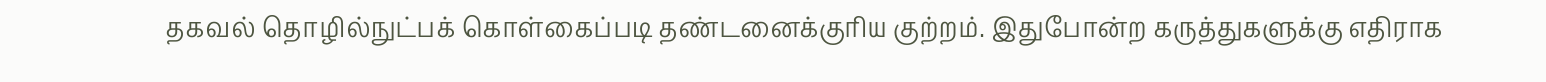தகவல் தொழில்நுட்பக் கொள்கைப்படி தண்டனைக்குரிய குற்றம். இதுபோன்ற கருத்துகளுக்கு எதிராக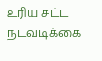உரிய சட்ட நடவடிக்கை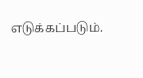எடுக்கப்படும்.